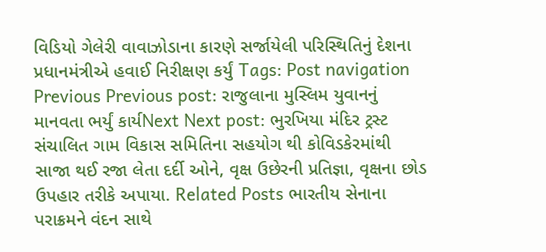વિડિયો ગેલેરી વાવાઝોડાના કારણે સર્જાયેલી પરિસ્થિતિનું દેશના પ્રધાનમંત્રીએ હવાઈ નિરીક્ષણ કર્યું Tags: Post navigation Previous Previous post: રાજુલાના મુસ્લિમ યુવાનનું માનવતા ભર્યું કાર્યNext Next post: ભુરખિયા મંદિર ટ્રસ્ટ સંચાલિત ગામ વિકાસ સમિતિના સહયોગ થી કોવિડકેરમાંથી સાજા થઈ રજા લેતા દર્દી ઓને, વૃક્ષ ઉછેરની પ્રતિજ્ઞા, વૃક્ષના છોડ ઉપહાર તરીકે અપાયા. Related Posts ભારતીય સેનાના પરાક્રમને વંદન સાથે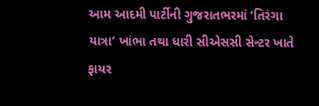આમ આદમી પાર્ટીની ગુજરાતભરમાં ‘તિરંગા યાત્રા’ ખાંભા તથા ધારી સીએસસી સેન્ટર ખાતે ફાયર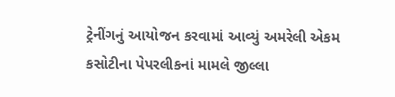ટ્રેનીંગનું આયોજન કરવામાં આવ્યું અમરેલી એકમ કસોટીના પેપરલીકનાં મામલે જીલ્લા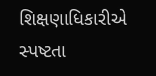શિક્ષણાધિકારીએ સ્પષ્ટતા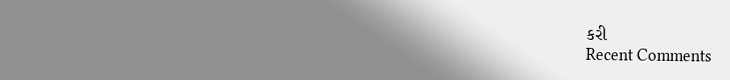કરી
Recent Comments